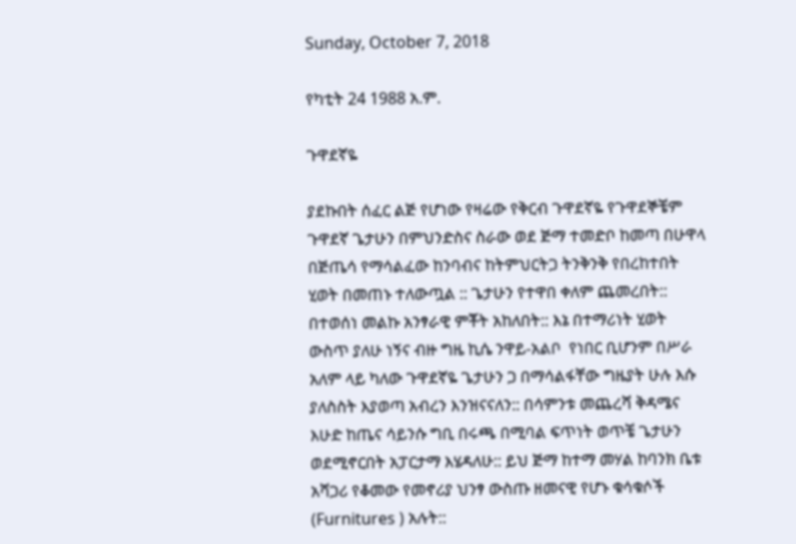Sunday, October 7, 2018

የካቲት 24 1988 አ.ም.

ጉዋደኛዬ

ያደኩበት ሰፈር ልጅ የሆነው የዛሬው የቅርብ ጉዋደኛዬ የጉዋደኞቼም ጉዋደኛ ጌታሁን በምህንድስና ስራው ወደ ጅማ ተመድቦ ከመጣ በሁዋላ በጅጤሳ የማሳልፈው ከንባብና ከትምህርትጋ ትንቅንቅ የበረከተበት ሂወት በመጠኑ ተለውጧል :: ጌታሁን የተዋበ ቀለም ጨመረበት:: በተወሰነ መልኩ አንፃራዊ ምቾት አከለበት:: እኔ በተማሪነት ሂወት ውስጥ ያለሁ ነኝና ብዙ ግዜ ኪሴ ንዋይ-አልቦ  የነበር ቢሆንም በሥራ አለም ላይ ካለው ጉዋደኛዬ ጌታሁን ጋ በማሳልፋቸው ግዜያት ሁሉ እሱ ያለስስት እያወጣ አብረን እንዝናናለን:: በሳምንቱ መጨረሻ ቅዳሜና እሁድ ከጤና ሳይንሱ ግቢ በሩጫ በሚባል ፍጥነት ወጥቼ ጌታሁን ወደሚኖርበት አፓርታማ እሄዳለሁ:: ይህ ጅማ ከተማ መሃል ከባንክ ቤቱ አሻጋሪ የቆመው የመኖሪያ ህንፃ ውስጡ ዘመናዊ የሆኑ ቁሳቁሶች (Furnitures ) አሉት::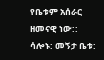የቤቱም አሰራር ዘመናዊ ነው:: ሳሎኑ: መኝታ ቤቱ: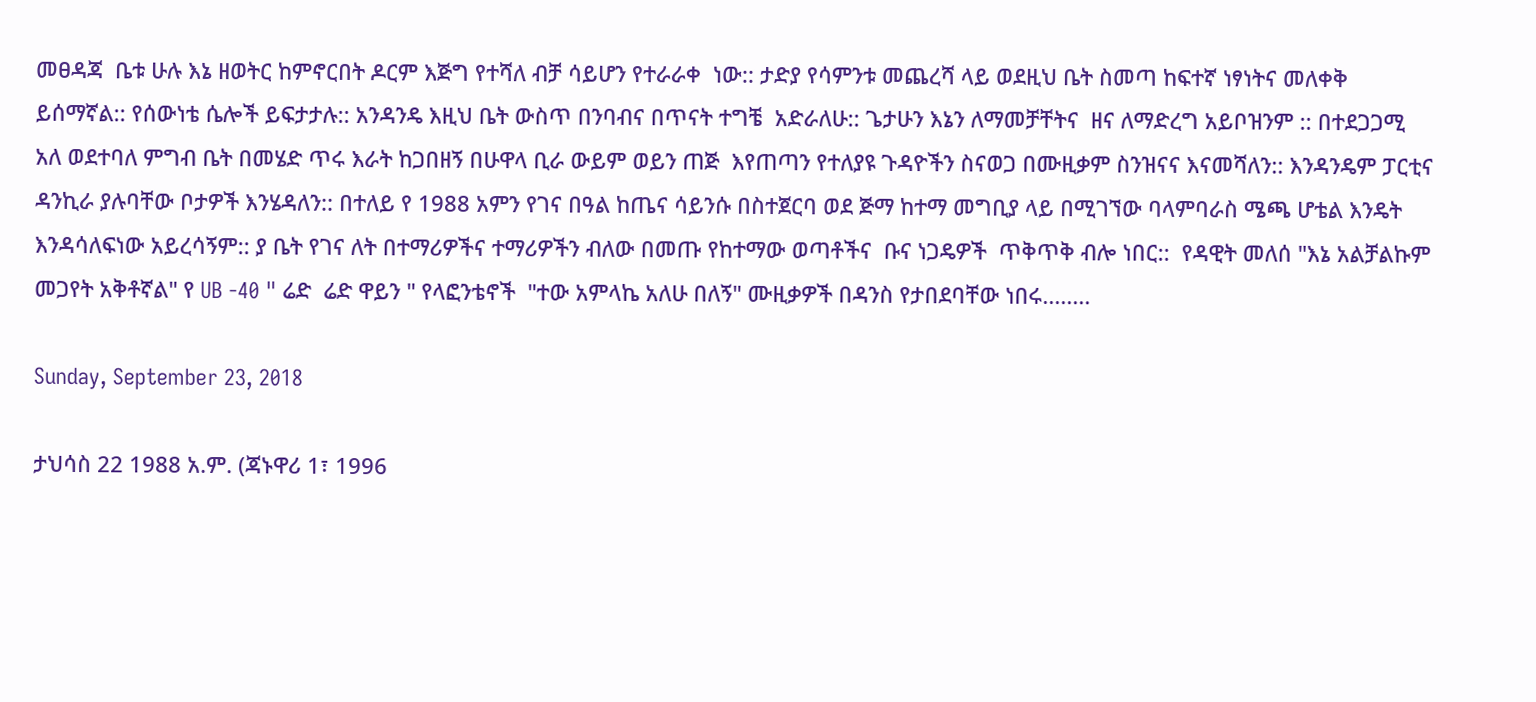መፀዳጃ  ቤቱ ሁሉ እኔ ዘወትር ከምኖርበት ዶርም እጅግ የተሻለ ብቻ ሳይሆን የተራራቀ  ነው:: ታድያ የሳምንቱ መጨረሻ ላይ ወደዚህ ቤት ስመጣ ከፍተኛ ነፃነትና መለቀቅ ይሰማኛል:: የሰውነቴ ሴሎች ይፍታታሉ:: አንዳንዴ እዚህ ቤት ውስጥ በንባብና በጥናት ተግቼ  አድራለሁ:: ጌታሁን እኔን ለማመቻቸትና  ዘና ለማድረግ አይቦዝንም :: በተደጋጋሚ  አለ ወደተባለ ምግብ ቤት በመሄድ ጥሩ እራት ከጋበዘኝ በሁዋላ ቢራ ውይም ወይን ጠጅ  እየጠጣን የተለያዩ ጉዳዮችን ስናወጋ በሙዚቃም ስንዝናና እናመሻለን:: እንዳንዴም ፓርቲና ዳንኪራ ያሉባቸው ቦታዎች እንሄዳለን:: በተለይ የ 1988 አምን የገና በዓል ከጤና ሳይንሱ በስተጀርባ ወደ ጅማ ከተማ መግቢያ ላይ በሚገኘው ባላምባራስ ሜጫ ሆቴል እንዴት እንዳሳለፍነው አይረሳኝም:: ያ ቤት የገና ለት በተማሪዎችና ተማሪዎችን ብለው በመጡ የከተማው ወጣቶችና  ቡና ነጋዴዎች  ጥቅጥቅ ብሎ ነበር::  የዳዊት መለሰ "እኔ አልቻልኩም መጋየት አቅቶኛል" የ UB -40 " ሬድ  ሬድ ዋይን " የላፎንቴኖች  "ተው አምላኬ አለሁ በለኝ" ሙዚቃዎች በዳንስ የታበደባቸው ነበሩ........

Sunday, September 23, 2018

ታህሳስ 22 1988 አ.ም. (ጃኑዋሪ 1፣ 1996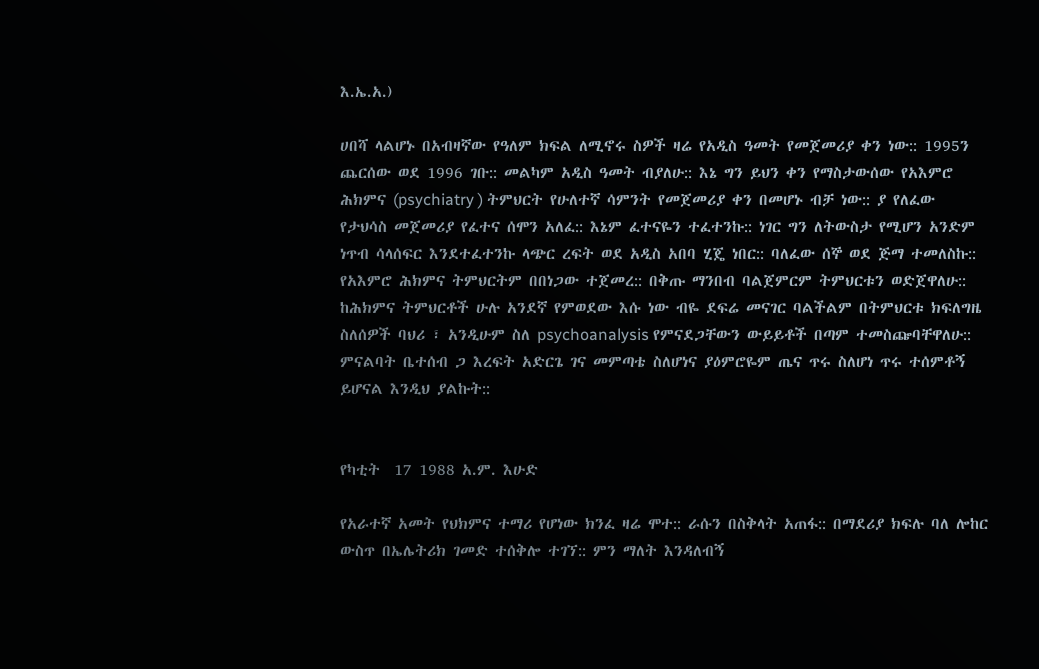እ.ኤ.አ.)

ሀበሻ ላልሆኑ በአብዛኛው የዓለም ክፍል ለሚኖሩ ስዎች ዛሬ የአዲስ ዓመት የመጀመሪያ ቀን ነው:: 1995ን ጨርሰው ወደ 1996 ገቡ:: መልካም አዲስ ዓመት ብያለሁ:: እኔ ግን ይህን ቀን የማስታውሰው የአእምሮ ሕክምና (psychiatry ) ትምህርት የሁለተኛ ሳምንት የመጀመሪያ ቀን በመሆኑ ብቻ ነው:: ያ የለፈው የታህሳስ መጀመሪያ የፈተና ሰሞን አለፈ:: እኔም ፈተናዬን ተፈተንኩ:: ነገር ግን ለትውስታ የሚሆን አንድም ነጥብ ሳላሰፍር እንደተፈተንኩ ላጭር ረፍት ወደ አዲስ አበባ ሂጄ ነበር:: ባለፈው ሰኞ ወደ ጅማ ተመለስኩ:: የአእምሮ ሕክምና ትምህርትም በበነጋው ተጀመረ:: በቅጡ ማንበብ ባልጀምርም ትምህርቱን ወድጀዋለሁ:: ከሕክምና ትምህርቶች ሁሉ አንደኛ የምወደው እሱ ነው ብዬ ደፍሬ መናገር ባልችልም በትምህርቱ ክፍለግዜ ስለሰዎች ባህሪ ፣ አንዲሁም ስለ psychoanalysis የምናደጋቸውን ውይይቶች በጣም ተመስጬባቸዋለሁ:: ምናልባት ቤተሰብ ጋ እረፍት አድርጌ ገና መምጣቴ ስለሆነና ያዕምሮዬም ጤና ጥሩ ስለሆነ ጥሩ ተሰምቶኝ ይሆናል እንዲህ ያልኩት::


የካቲት  17 1988 አ.ም. እሁድ

የአራተኛ አመት የህክምና ተማሪ የሆነው ክንፈ ዛሬ ሞተ:: ራሱን በስቅላት አጠፋ:: በማደሪያ ክፍሉ ባለ ሎከር ውስጥ በኤሌትሪክ ገመድ ተሰቅሎ ተገኘ:: ምን ማለት እንዳለብኝ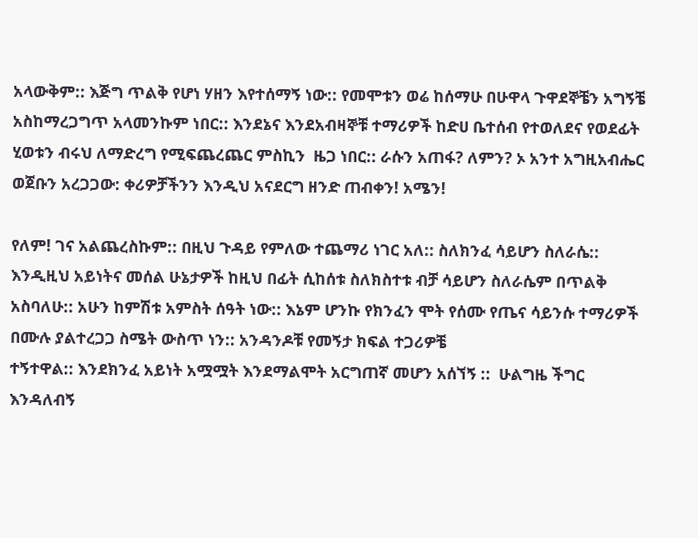አላውቅም:: እጅግ ጥልቅ የሆነ ሃዘን እየተሰማኝ ነው:: የመሞቱን ወሬ ከሰማሁ በሁዋላ ጉዋደኞቼን አግኝቼ አስከማረጋግጥ አላመንኩም ነበር:: እንደኔና እንደአብዛኞቹ ተማሪዎች ከድሀ ቤተሰብ የተወለደና የወደፊት ሂወቱን ብሩህ ለማድረግ የሚፍጨረጨር ምስኪን  ዜጋ ነበር:: ራሱን አጠፋ? ለምን? ኦ አንተ አግዚአብሔር ወጀቡን አረጋጋው: ቀሪዎቻችንን እንዲህ አናደርግ ዘንድ ጠብቀን! አሜን!

የለም! ገና አልጨረስኩም:: በዚህ ጉዳይ የምለው ተጨማሪ ነገር አለ:: ስለክንፈ ሳይሆን ስለራሴ:: እንዲዚህ አይነትና መሰል ሁኔታዎች ከዚህ በፊት ሲከሰቱ ስለክስተቱ ብቻ ሳይሆን ስለራሴም በጥልቅ  አስባለሁ:: አሁን ከምሽቱ አምስት ሰዓት ነው:: እኔም ሆንኩ የክንፈን ሞት የሰሙ የጤና ሳይንሱ ተማሪዎች በሙሉ ያልተረጋጋ ስሜት ውስጥ ነን:: አንዳንዶቹ የመኝታ ክፍል ተጋሪዎቼ
ተኝተዋል:: እንደክንፈ አይነት አሟሟት እንደማልሞት አርግጠኛ መሆን አሰኘኝ ::  ሁልግዜ ችግር እንዳለብኝ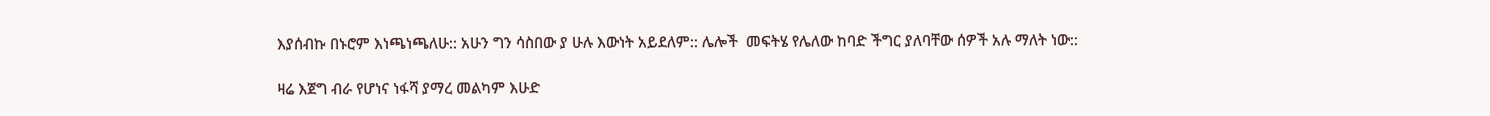እያሰብኩ በኑሮም እነጫነጫለሁ:: አሁን ግን ሳስበው ያ ሁሉ እውነት አይደለም:: ሌሎች  መፍትሄ የሌለው ከባድ ችግር ያለባቸው ሰዎች አሉ ማለት ነው::

ዛሬ እጀግ ብራ የሆነና ነፋሻ ያማረ መልካም እሁድ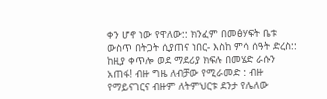ቀን ሆኖ ነው የዋለው:: ክንፈም በመፅሃፍት ቤቱ ውስጥ በትጋት ሲያጠና ነበር- እስከ ምሳ ሰዓት ድረስ:: ከዚያ ቀጥሎ ወደ ማደሪያ ክፍሉ በመሄድ ራሱን አጠፋ! ብዙ ግዜ ለብቻው የሚራመድ : ብዙ የማይናገርና ብዙም ለትምህርቱ ደንታ የሌለው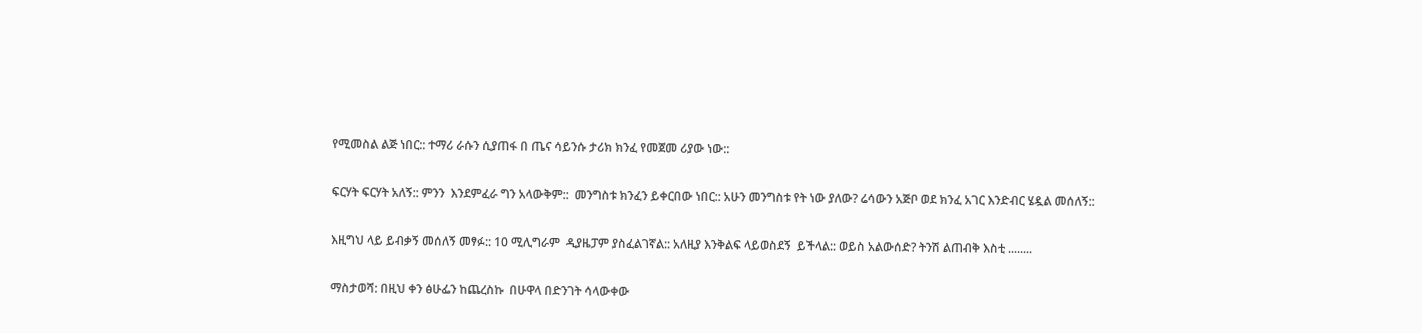የሚመስል ልጅ ነበር:: ተማሪ ራሱን ሲያጠፋ በ ጤና ሳይንሱ ታሪክ ክንፈ የመጀመ ሪያው ነው::

ፍርሃት ፍርሃት አለኝ:: ምንን  እንደምፈራ ግን አላውቅም::  መንግስቱ ክንፈን ይቀርበው ነበር:: አሁን መንግስቱ የት ነው ያለው? ሬሳውን አጅቦ ወደ ክንፈ አገር እንድብር ሄዷል መሰለኝ::

እዚግህ ላይ ይብቃኝ መሰለኝ መፃፉ:: 10 ሚሊግራም  ዲያዜፓም ያስፈልገኛል:: አለዚያ እንቅልፍ ላይወስደኝ  ይችላል:: ወይስ አልውሰድ? ትንሽ ልጠብቅ እስቲ ........

ማስታወሻ: በዚህ ቀን ፅሁፌን ከጨረስኩ  በሁዋላ በድንገት ሳላውቀው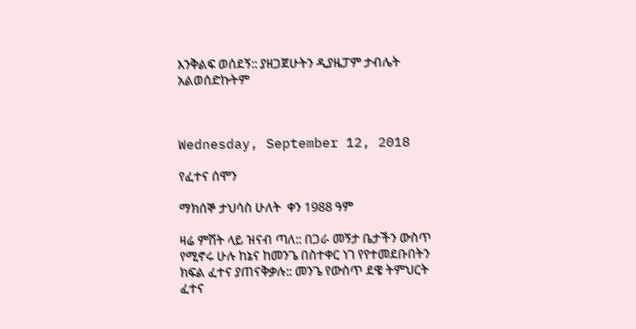እንቅልፍ ወሰደኝ:: ያዘጋጀሁትን ዲያዜፓም ታብሌት አልወሰድኩትም



Wednesday, September 12, 2018

የፈተና ሰሞን

ማክሰኞ ታህሳስ ሁለት  ቀን 1988 ዓም

ዛሬ ምሽት ላይ ዝናብ ጣለ:: በጋራ መኝታ ቤታችን ውስጥ የሚኖሩ ሁሉ ከኔና ከመንጌ በስተቀር ነገ የየተመደቡበትን ክፍል ፈተና ያጠናቅቃሉ:: መንጌ የውስጥ ደዌ ትምህርት ፈተና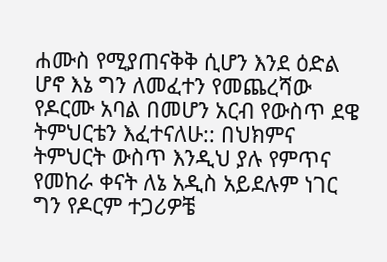ሐሙስ የሚያጠናቅቅ ሲሆን እንደ ዕድል ሆኖ እኔ ግን ለመፈተን የመጨረሻው የዶርሙ አባል በመሆን አርብ የውስጥ ደዌ ትምህርቴን እፈተናለሁ:: በህክምና ትምህርት ውስጥ እንዲህ ያሉ የምጥና የመከራ ቀናት ለኔ አዲስ አይደሉም ነገር ግን የዶርም ተጋሪዎቼ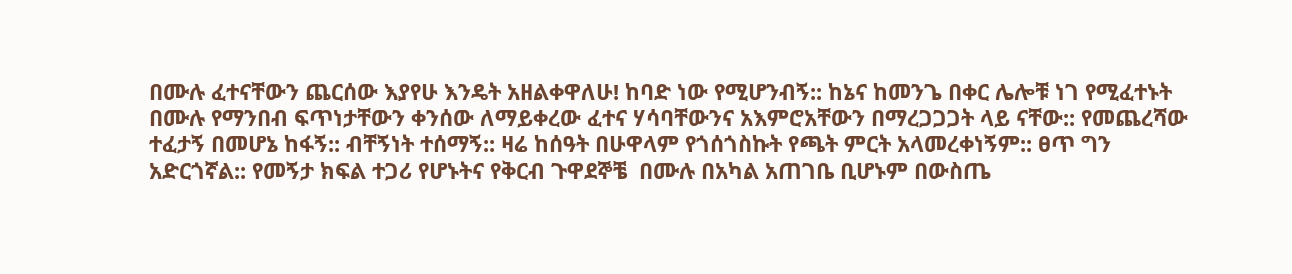በሙሉ ፈተናቸውን ጨርሰው እያየሁ እንዴት አዘልቀዋለሁ! ከባድ ነው የሚሆንብኝ:: ከኔና ከመንጌ በቀር ሌሎቹ ነገ የሚፈተኑት በሙሉ የማንበብ ፍጥነታቸውን ቀንሰው ለማይቀረው ፈተና ሃሳባቸውንና አእምሮአቸውን በማረጋጋጋት ላይ ናቸው:: የመጨረሻው ተፈታኝ በመሆኔ ከፋኝ:: ብቸኝነት ተሰማኝ:: ዛሬ ከሰዓት በሁዋላም የጎሰጎስኩት የጫት ምርት አላመረቀነኝም:: ፀጥ ግን አድርጎኛል:: የመኝታ ክፍል ተጋሪ የሆኑትና የቅርብ ጉዋደኞቼ  በሙሉ በአካል አጠገቤ ቢሆኑም በውስጤ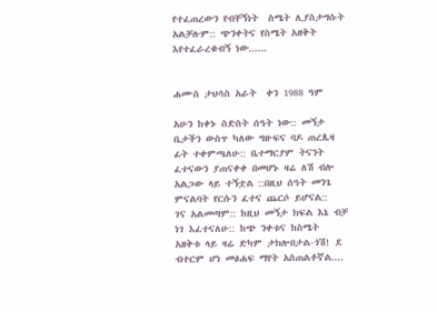የተፈጠረውን የብቸኝነት  ስሜት ሊያስታግሱት አልቻሉም:: ጭንቀትና የስሜት አዘቅት እየተፈራረቁብኝ ነው......


ሐሙስ ታህሳስ አራት  ቀን 1988 ዓም

አሁን ከቀኑ ስድስት ሰዓት ነው:: መኝታ ቤታችን ውስጥ ካለው ግዙፍና ባዶ ጠረጴዛ ፊት ተቀምጫለሁ:: ቤተማርያም ትናንት ፈተናውን ያጠናቀቀ በመሆኑ ዛሬ ለሽ ብሎ አልጋው ላይ ተኝቷል ::በዚህ ሰዓት መንጌ ምናልባት የርሱን ፈተና ጨርሶ ይሆናል::  ገና አልመጣም:: ከዚህ መኝታ ክፍል እኔ ብቻ ነገ እፈተናለሁ:: ከጭ ንቀቱና ከስሜት አዘቅቱ ላይ ዛሬ ድካም ታክሎበታል-ጎሽ! ደ ብተርም ሆነ መፅሐፍ ማየት አስጠልቶኛል....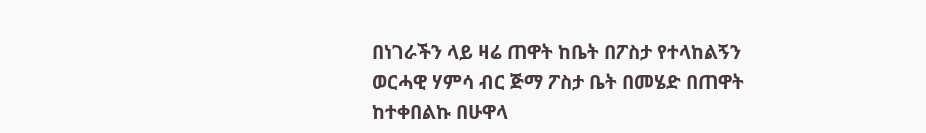በነገራችን ላይ ዛሬ ጠዋት ከቤት በፖስታ የተላከልኝን  ወርሓዊ ሃምሳ ብር ጅማ ፖስታ ቤት በመሄድ በጠዋት ከተቀበልኩ በሁዋላ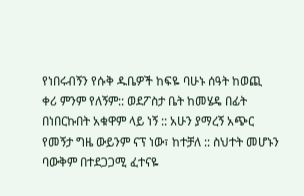የነበሩብኝን የሱቅ ዱቤዎች ከፍዬ ባሁኑ ሰዓት ከወጪ  ቀሪ ምንም የለኝም:: ወደፖስታ ቤት ከመሄዴ በፊት በነበርኩበት አቁዋም ላይ ነኝ :: አሁን ያማረኝ አጭር የመኝታ ግዜ ውይንም ናፕ ነው፣ ከተቻለ :: ስህተት መሆኑን ባውቅም በተደጋጋሚ ፈተናዬ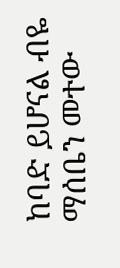ከባድ ይሆናል ብዬ ማሰቤን መተው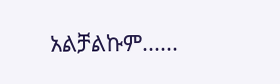አልቻልኩም......